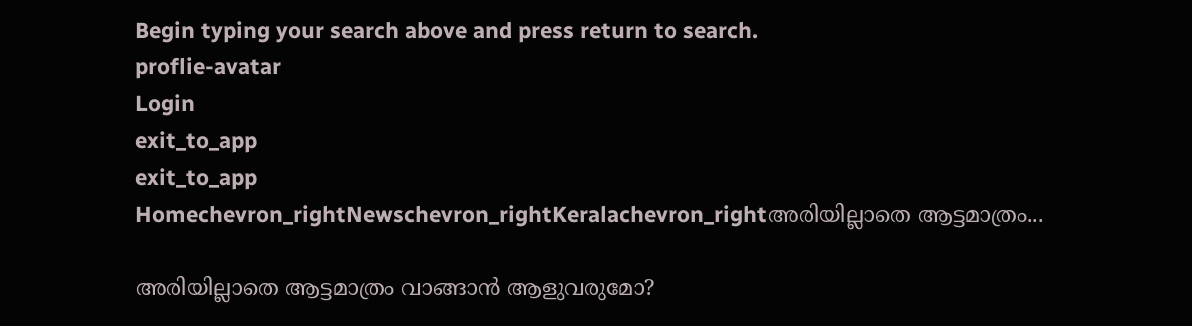Begin typing your search above and press return to search.
proflie-avatar
Login
exit_to_app
exit_to_app
Homechevron_rightNewschevron_rightKeralachevron_rightഅരിയില്ലാതെ ആട്ടമാത്രം...

അരിയില്ലാതെ ആട്ടമാത്രം വാങ്ങാൻ ആളുവരുമോ?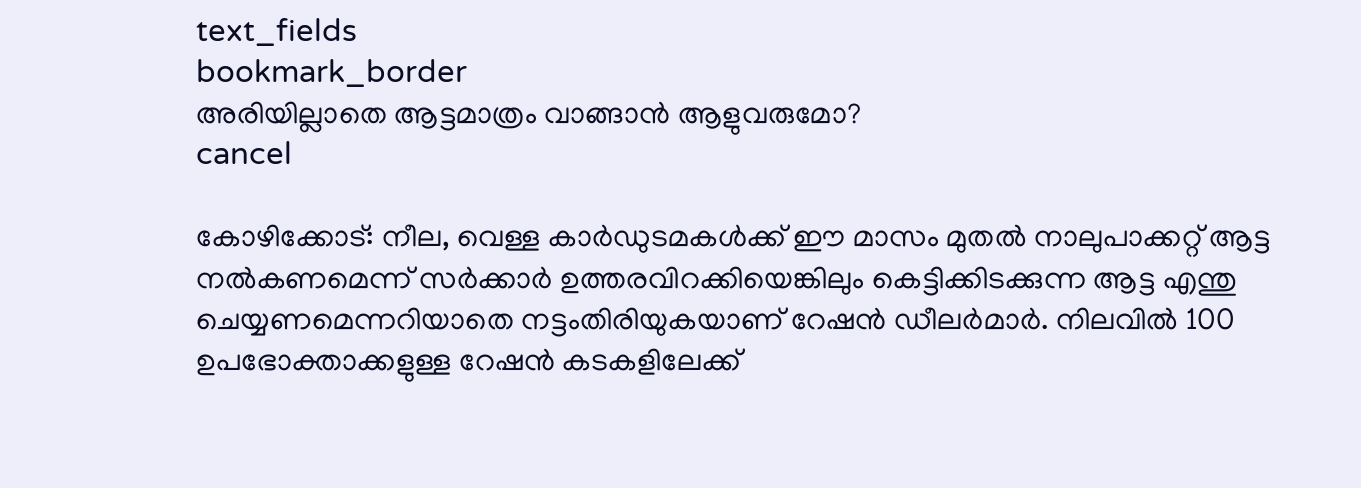text_fields
bookmark_border
അരിയില്ലാതെ ആട്ടമാത്രം വാങ്ങാൻ ആളുവരുമോ?
cancel

കോഴിക്കോട്: നീല, വെള്ള കാര്‍ഡുടമകള്‍ക്ക് ഈ മാസം മുതല്‍ നാലുപാക്കറ്റ് ആട്ട നൽകണമെന്ന് സർക്കാർ ഉത്തരവിറക്കിയെങ്കിലും കെട്ടിക്കിടക്കുന്ന ആട്ട എന്തു ചെയ്യണമെന്നറിയാതെ നട്ടംതിരിയുകയാണ് റേഷൻ ഡീലർമാർ. നിലവിൽ 100 ഉപഭോക്താക്കളുള്ള റേഷൻ കടകളിലേക്ക്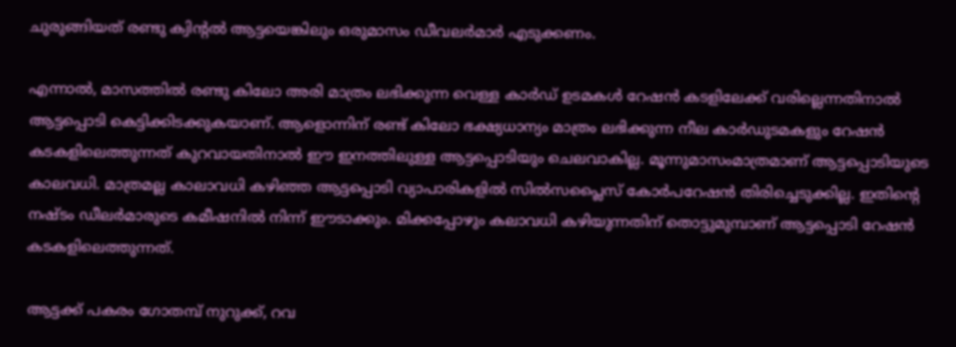ചുരുങ്ങിയത് രണ്ടു ക്വിന്‍റൽ ആട്ടയെങ്കിലും ഒരുമാസം ഡീവലർമാർ എടുക്കണം.

എന്നാൽ, മാസത്തിൽ രണ്ടു കിലോ അരി മാത്രം ലഭിക്കുന്ന വെള്ള കാർഡ് ഉടമകൾ റേഷൻ കടളിലേക്ക് വരില്ലെന്നതിനാൽ ആട്ടപ്പൊടി കെട്ടിക്കിടക്കുകയാണ്. ആളൊന്നിന് രണ്ട് കിലോ ഭക്ഷ്യധാന്യം മാത്രം ലഭിക്കുന്ന നീല കാർഡുടമകളും റേഷൻ കടകളിലെത്തുന്നത് കുറവായതിനാൽ ഈ ഇനത്തിലുള്ള ആട്ടപ്പൊടിയും ചെലവാകില്ല. മൂന്നുമാസംമാത്രമാണ് ആട്ടപ്പൊടിയുടെ കാലവധി. മാത്രമല്ല കാലാവധി കഴിഞ്ഞ ആട്ടപ്പൊടി വ്യാപാരികളിൽ സിൽസപ്ലൈസ് കോർപറേഷൻ തിരിച്ചെടുക്കില്ല. ഇതിന്‍റെ നഷ്ടം ഡീലർമാരുടെ കമീഷനിൽ നിന്ന് ഈടാക്കും. മിക്കപ്പോഴും കലാവധി കഴിയുന്നതിന് തൊട്ടുമുമ്പാണ് ആട്ടപ്പൊടി റേഷൻ കടകളിലെത്തുന്നത്.

ആട്ടക്ക് പകരം ഗോതമ്പ് നുറുക്ക്, റവ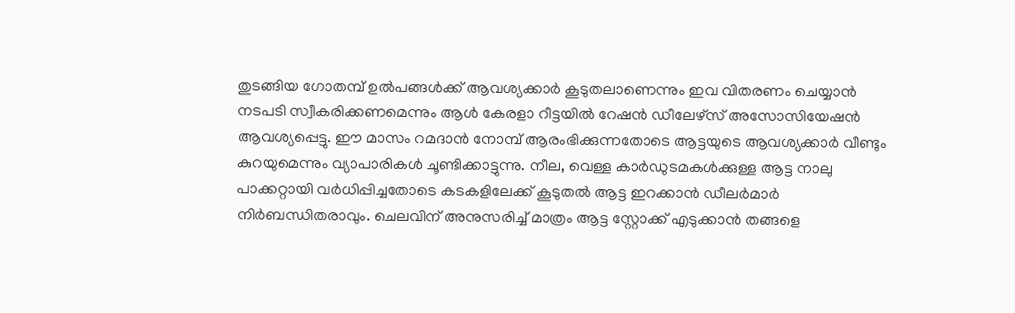തുടങ്ങിയ ഗോതമ്പ് ഉൽപങ്ങൾക്ക് ആവശ്യക്കാർ കൂടുതലാണെന്നും ഇവ വിതരണം ചെയ്യാൻ നടപടി സ്വീകരിക്കണമെന്നും ആള്‍ കേരളാ റീട്ടയില്‍ റേഷന്‍ ഡീലേഴ്‌സ് അസോസിയേഷന്‍ ആവശ്യപ്പെട്ടു. ഈ മാസം റമദാന്‍ നോമ്പ് ആരംഭിക്കുന്നതോടെ ആട്ടയുടെ ആവശ്യക്കാര്‍ വീണ്ടും കുറയുമെന്നും വ്യാപാരികൾ ചൂണ്ടിക്കാട്ടുന്നു. നീല, വെള്ള കാര്‍ഡുടമകള്‍ക്കുള്ള ആട്ട നാലു പാക്കറ്റായി വർധിപ്പിച്ചതോടെ കടകളിലേക്ക് കൂടുതൽ ആട്ട ഇറക്കാൻ ഡീലർമാർ നിർബന്ധിതരാവും. ചെലവിന് അനുസരിച്ച് മാത്രം ആട്ട സ്റ്റോക്ക് എടുക്കാൻ തങ്ങളെ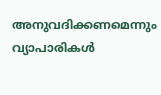അനുവദിക്കണമെന്നും വ്യാപാരികൾ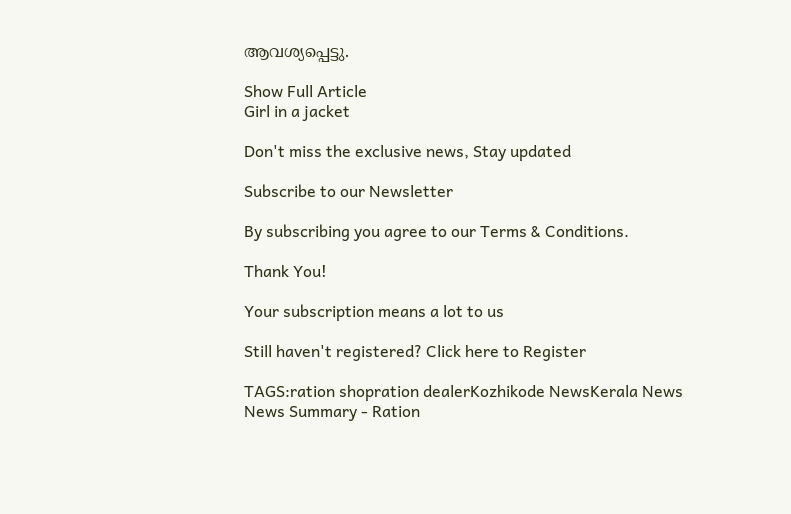ആവശ്യപ്പെട്ടു.

Show Full Article
Girl in a jacket

Don't miss the exclusive news, Stay updated

Subscribe to our Newsletter

By subscribing you agree to our Terms & Conditions.

Thank You!

Your subscription means a lot to us

Still haven't registered? Click here to Register

TAGS:ration shopration dealerKozhikode NewsKerala News
News Summary - Ration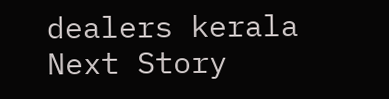dealers kerala
Next Story